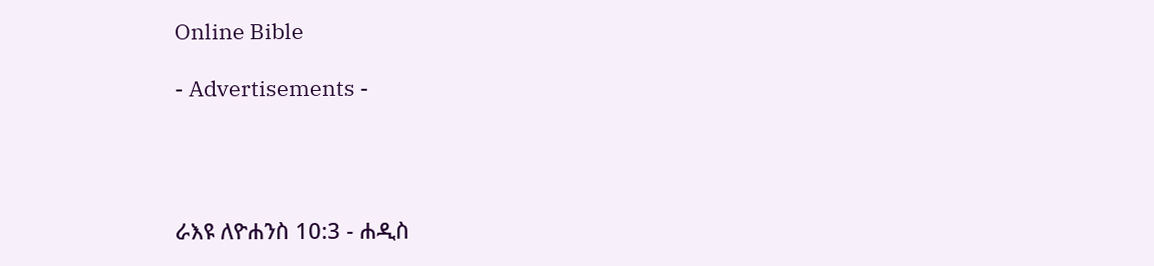Online Bible

- Advertisements -




ራእዩ ለዮሐንስ 10:3 - ሐዲስ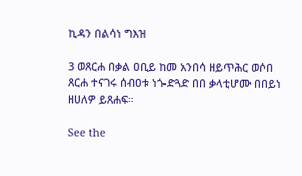ኪዳን በልሳነ ግእዝ

3 ወጸርሐ በቃል ዐቢይ ከመ አንበሳ ዘይጥሕር ወሶበ ጸርሐ ተናገሩ ሰብዐቱ ነጐድጓድ በበ ቃላቲሆሙ በበይነ ዘሀለዎ ይጸሐፍ።

See the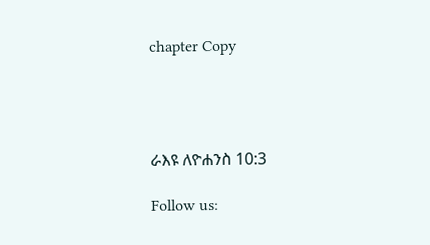chapter Copy




ራእዩ ለዮሐንስ 10:3

Follow us: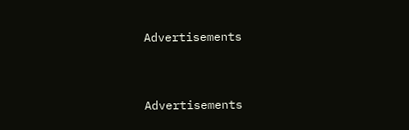Advertisements


Advertisements